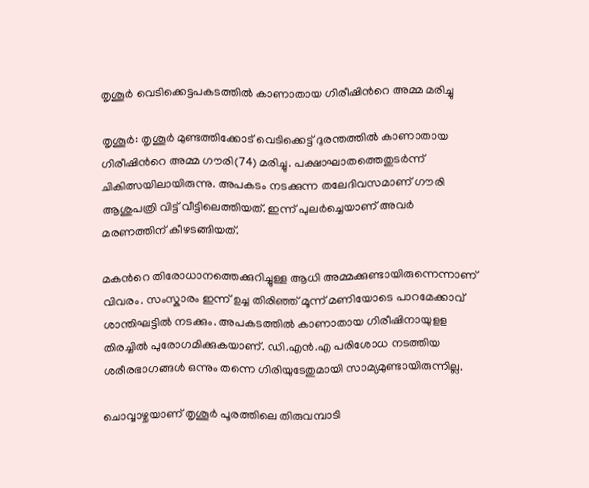തൃശൂർ വെടിക്കെട്ടപകടത്തിൽ കാണാതായ ഗിരീഷിന്‍റെ അമ്മ മരിച്ചു

തൃശൂർ: തൃശൂർ മുണ്ടത്തിക്കോട് വെടിക്കെട്ട് ദുരന്തത്തിൽ കാണാതായ ഗിരീഷിന്‍റെ അമ്മ ഗൗരി(74) മരിച്ചു. പക്ഷാഘാതത്തെതുടർന്ന് ചികിത്സയിലായിരുന്നു. അപകടം നടക്കുന്ന തലേദിവസമാണ് ഗൗരി ആശുപത്രി വിട്ട് വീട്ടിലെത്തിയത്. ഇന്ന് പുലർച്ചെയാണ് അവർ മരണത്തിന് കീഴടങ്ങിയത്.

മകന്‍റെ തിരോധാനത്തെക്കുറിച്ചുള്ള ആധി അമ്മക്കുണ്ടായിരുന്നെന്നാണ് വിവരം. സംസ്കാരം ഇന്ന് ഉച്ച തിരിഞ്ഞ് മൂന്ന് മണിയോടെ പാറമേക്കാവ് ശാന്തിഘട്ടിൽ നടക്കും. അപകടത്തിൽ കാണാതായ ഗിരീഷിനായുളള തിരച്ചിൽ പുരോഗമിക്കുകയാണ്. ഡി.എന്‍.എ പരിശോധ നടത്തിയ ശരീരഭാഗങ്ങൾ ഒന്നും തന്നെ ഗിരിയുടേതുമായി സാമ്യമുണ്ടായിരുന്നില്ല.

ചൊവ്വാഴ്ചയാണ് തൃശൂർ പൂരത്തിലെ തിരുവമ്പാടി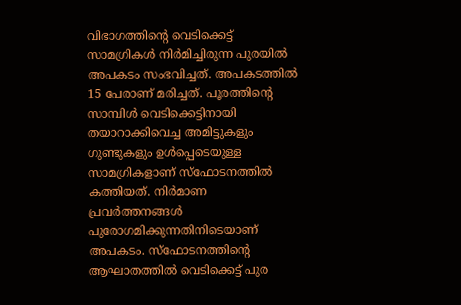വിഭാഗത്തിന്റെ വെടിക്കെട്ട് സാമഗ്രികൾ നിർമിച്ചിരുന്ന പുരയിൽ അപകടം സംഭവിച്ചത്. അപകടത്തിൽ 15 പേരാണ് മരിച്ചത്. പൂരത്തിന്റെ സാമ്പിൾ വെടിക്കെട്ടിനായി തയാറാക്കിവെച്ച അമിട്ടുകളും ഗുണ്ടുകളും ഉൾപ്പെടെയുള്ള സാമഗ്രികളാണ് സ്ഫോടനത്തിൽ കത്തിയത്. നിർമാണ പ്രവർത്തനങ്ങൾ പുരോഗമിക്കുന്നതിനിടെയാണ് അപകടം. സ്ഫോടനത്തിന്റെ ആഘാതത്തിൽ വെടിക്കെട്ട് പുര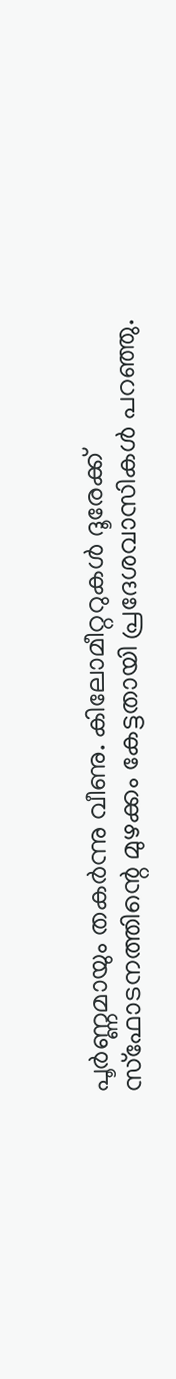പൂർണ്ണമായും തകർന്നു വീണു. കിലോമീറ്ററുകൾ ദൂരേക്ക് സ്ഫോടനത്തിന്റെ മുഴക്കം കേട്ടതായി പ്രദേശവാസികൾ പറഞ്ഞു.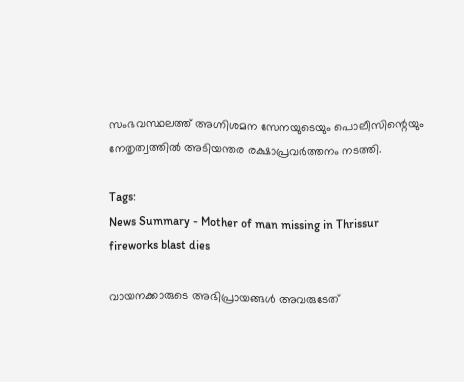സംഭവസ്ഥലത്ത് അഗ്നിശമന സേനയുടെയും പൊലീസിന്റെയും നേതൃത്വത്തിൽ അടിയന്തര രക്ഷാപ്രവർത്തനം നടത്തി.

Tags:
News Summary - Mother of man missing in Thrissur fireworks blast dies

വായനക്കാരുടെ അഭിപ്രായങ്ങള്‍ അവരുടേത്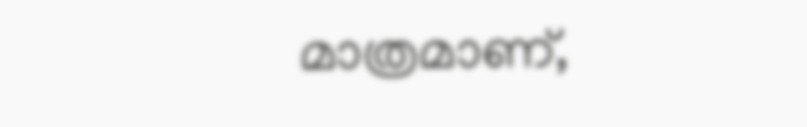മാത്രമാണ്,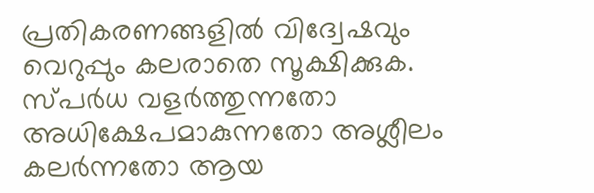പ്രതികരണങ്ങളിൽ വിദ്വേഷവും വെറുപ്പും കലരാതെ സൂക്ഷിക്കുക. സ്പർധ വളർത്തുന്നതോ അധിക്ഷേപമാകുന്നതോ അശ്ലീലം കലർന്നതോ ആയ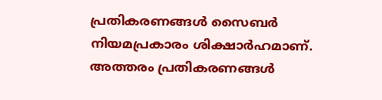പ്രതികരണങ്ങൾ സൈബർ നിയമപ്രകാരം ശിക്ഷാർഹമാണ്. അത്തരം പ്രതികരണങ്ങൾ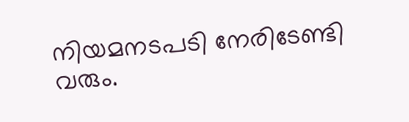നിയമനടപടി നേരിടേണ്ടി വരും.